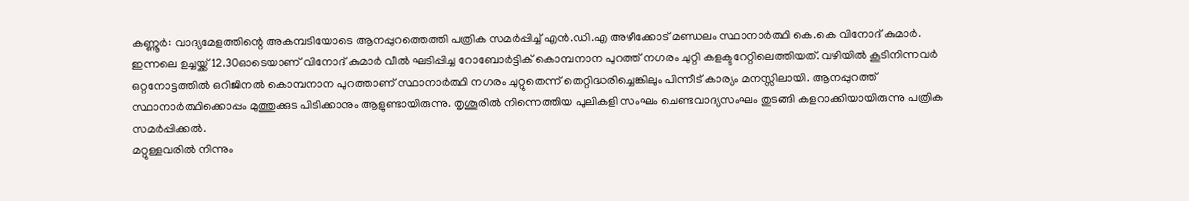കണ്ണൂർ: വാദ്യമേളത്തിന്റെ അകമ്പടിയോടെ ആനപ്പുറത്തെത്തി പത്രിക സമർപ്പിച്ച് എൻ.ഡി.എ അഴീക്കോട് മണ്ഡലം സ്ഥാനാർത്ഥി കെ.കെ വിനോദ് കുമാർ. ഇന്നലെ ഉച്ചയ്ക്ക് 12.30ഓടെയാണ് വിനോദ് കുമാർ വീൽ ഘടിപ്പിച്ച റോബോർട്ടിക് കൊമ്പനാന പുറത്ത് നഗരം ചുറ്റി കളക്ടറേറ്റിലെത്തിയത്. വഴിയിൽ കൂടിനിന്നവർ ഒറ്റനോട്ടത്തിൽ ഒറിജിനൽ കൊമ്പനാന പുറത്താണ് സ്ഥാനാർത്ഥി നഗരം ചുറ്റുതെന്ന് തെറ്റിദ്ധരിച്ചെങ്കിലും പിന്നീട് കാര്യം മനസ്സിലായി. ആനപ്പുറത്ത് സ്ഥാനാർത്ഥിക്കൊപ്പം മുത്തുക്കുട പിടിക്കാനും ആളുണ്ടായിരുന്നു. തൃശൂരിൽ നിന്നെത്തിയ പുലികളി സംഘം ചെണ്ടവാദ്യസംഘം തുടങ്ങി കളറാക്കിയായിരുന്നു പത്രിക സമർപ്പിക്കൽ.
മറ്റുള്ളവരിൽ നിന്നും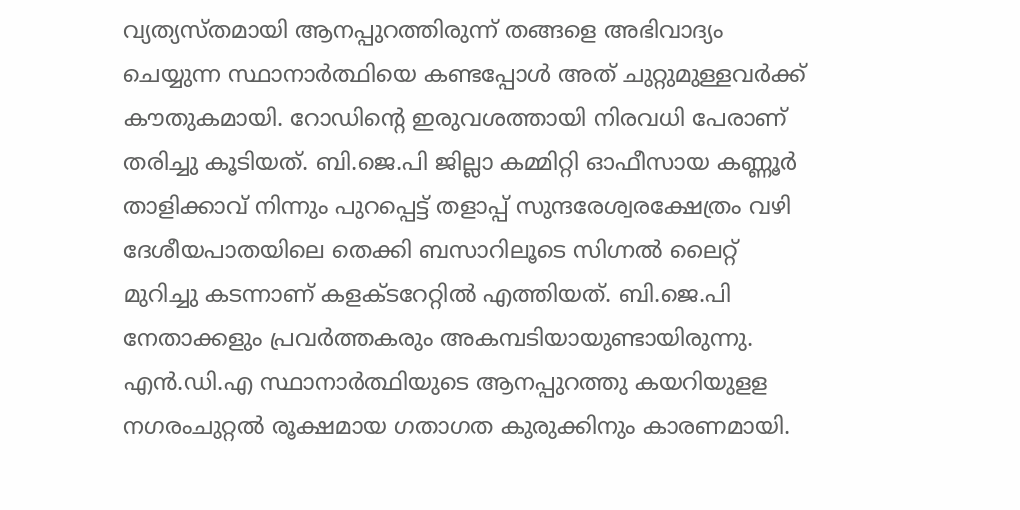വ്യത്യസ്തമായി ആനപ്പുറത്തിരുന്ന് തങ്ങളെ അഭിവാദ്യം ചെയ്യുന്ന സ്ഥാനാർത്ഥിയെ കണ്ടപ്പോൾ അത് ചുറ്റുമുള്ളവർക്ക് കൗതുകമായി. റോഡിന്റെ ഇരുവശത്തായി നിരവധി പേരാണ് തരിച്ചു കൂടിയത്. ബി.ജെ.പി ജില്ലാ കമ്മിറ്റി ഓഫീസായ കണ്ണൂർ താളിക്കാവ് നിന്നും പുറപ്പെട്ട് തളാപ്പ് സുന്ദരേശ്വരക്ഷേത്രം വഴി ദേശീയപാതയിലെ തെക്കി ബസാറിലൂടെ സിഗ്നൽ ലൈറ്റ് മുറിച്ചു കടന്നാണ് കളക്ടറേറ്റിൽ എത്തിയത്. ബി.ജെ.പി നേതാക്കളും പ്രവർത്തകരും അകമ്പടിയായുണ്ടായിരുന്നു.
എൻ.ഡി.എ സ്ഥാനാർത്ഥിയുടെ ആനപ്പുറത്തു കയറിയുളള നഗരംചുറ്റൽ രൂക്ഷമായ ഗതാഗത കുരുക്കിനും കാരണമായി.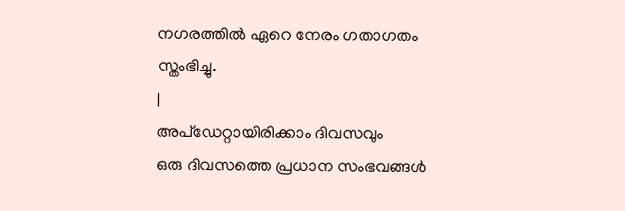നഗരത്തിൽ ഏറെ നേരം ഗതാഗതം സ്തംഭിച്ചു.
|
അപ്ഡേറ്റായിരിക്കാം ദിവസവും
ഒരു ദിവസത്തെ പ്രധാന സംഭവങ്ങൾ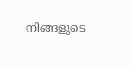നിങ്ങളുടെ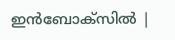ഇൻബോക്സിൽ |